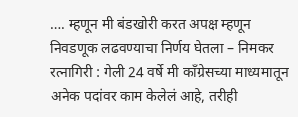…. म्हणून मी बंडखोरी करत अपक्ष म्हणून निवडणूक लढवण्याचा निर्णय घेतला – निमकर
रत्नागिरी : गेली 24 वर्षे मी काँग्रेसच्या माध्यमातून अनेक पदांवर काम केलेलं आहे, तरीही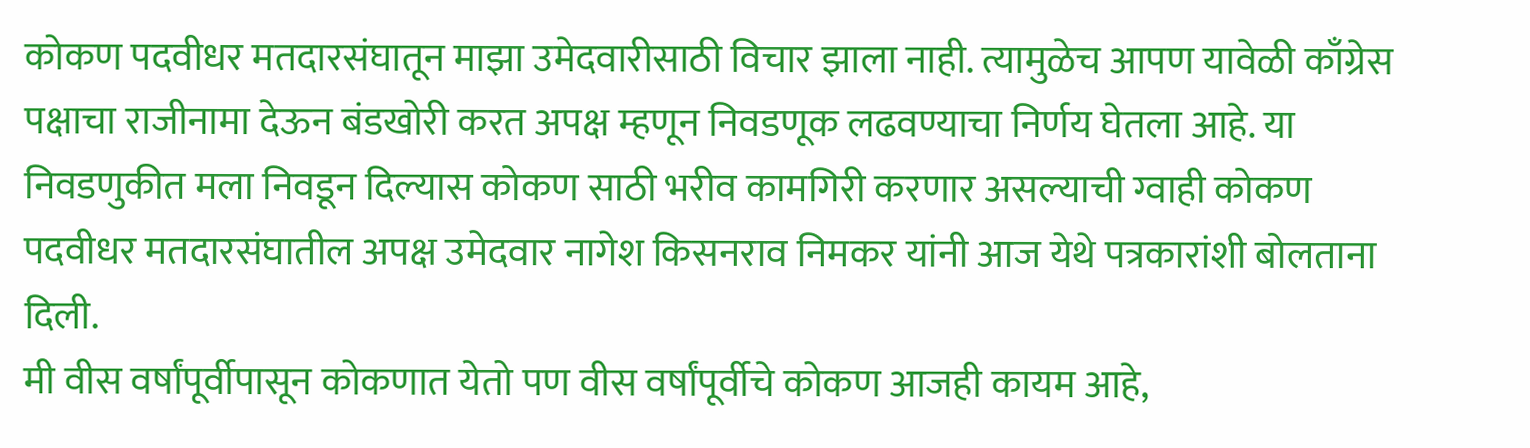कोकण पदवीधर मतदारसंघातून माझा उमेदवारीसाठी विचार झाला नाही. त्यामुळेच आपण यावेळी काँग्रेस पक्षाचा राजीनामा देऊन बंडखोरी करत अपक्ष म्हणून निवडणूक लढवण्याचा निर्णय घेतला आहे. या निवडणुकीत मला निवडून दिल्यास कोकण साठी भरीव कामगिरी करणार असल्याची ग्वाही कोकण पदवीधर मतदारसंघातील अपक्ष उमेदवार नागेश किसनराव निमकर यांनी आज येथे पत्रकारांशी बोलताना दिली.
मी वीस वर्षांपूर्वीपासून कोकणात येतो पण वीस वर्षांपूर्वीचे कोकण आजही कायम आहे,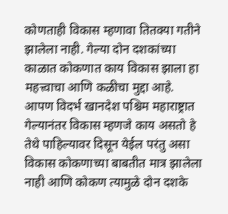कोणताही विकास म्हणावा तितक्या गतीने झालेला नाही. गेल्या दोन दशकांच्या काळात कोकणात काय विकास झाला हा महत्त्वाचा आणि कळीचा मुद्दा आहे. आपण विदर्भ खानदेश पश्चिम महाराष्ट्रात गेल्यानंतर विकास म्हणजे काय असतो हे तेथे पाहिल्यावर दिसून येईल परंतु असा विकास कोकणाच्या बाबतीत मात्र झालेला नाही आणि कोकण त्यामुळे दोन दशके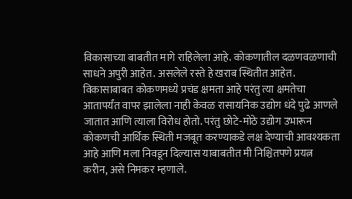विकासाच्या बाबतीत मागे राहिलेला आहे. कोकणातील दळणवळणाची साधने अपुरी आहेत. असलेले रस्ते हे खराब स्थितीत आहेत. विकासाबाबत कोकणमध्ये प्रचंड क्षमता आहे परंतु त्या क्षमतेचा आतापर्यंत वापर झालेला नाही केवळ रासायनिक उद्योग धंदे पुढे आणले जातात आणि त्याला विरोध होतो. परंतु छोटे-मोठे उद्योग उभारून कोकणची आर्थिक स्थिती मजबूत करण्याकडे लक्ष देण्याची आवश्यकता आहे आणि मला निवडून दिल्यास याबाबतीत मी निश्चितपणे प्रयत्न करीन, असे निमकर म्हणाले.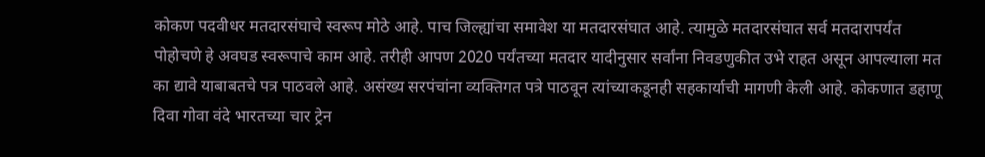कोकण पदवीधर मतदारसंघाचे स्वरूप मोठे आहे. पाच जिल्ह्यांचा समावेश या मतदारसंघात आहे. त्यामुळे मतदारसंघात सर्व मतदारापर्यंत पोहोचणे हे अवघड स्वरूपाचे काम आहे. तरीही आपण 2020 पर्यंतच्या मतदार यादीनुसार सर्वांना निवडणुकीत उभे राहत असून आपल्याला मत का द्यावे याबाबतचे पत्र पाठवले आहे. असंख्य सरपंचांना व्यक्तिगत पत्रे पाठवून त्यांच्याकडूनही सहकार्याची मागणी केली आहे. कोकणात डहाणू दिवा गोवा वंदे भारतच्या चार ट्रेन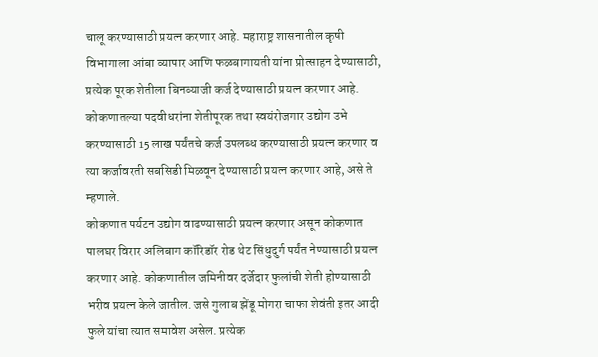चालू करण्यासाठी प्रयत्न करणार आहे. महाराष्ट्र शासनातील कृषी विभागाला आंबा व्यापार आणि फळबागायती यांना प्रोत्साहन देण्यासाठी, प्रत्येक पूरक शेतीला बिनव्याजी कर्ज देण्यासाठी प्रयत्न करणार आहे. कोकणातल्या पदवीधरांना शेतीपूरक तथा स्वयंरोजगार उद्योग उभे करण्यासाठी 15 लाख पर्यंतचे कर्ज उपलब्ध करण्यासाठी प्रयत्न करणार व त्या कर्जावरती सबसिडी मिळवून देण्यासाठी प्रयत्न करणार आहे, असे ते म्हणाले.
कोकणात पर्यटन उद्योग वाढण्यासाठी प्रयत्न करणार असून कोकणात पालघर विरार अलिबाग कॉरिडॉर रोड थेट सिंधुदुर्ग पर्यंत नेण्यासाठी प्रयत्न करणार आहे. कोकणातील जमिनीवर दर्जेदार फुलांची शेती होण्यासाठी भरीव प्रयत्न केले जातील. जसे गुलाब झेंडू मोगरा चाफा शेवंती इतर आदी फुले यांचा त्यात समावेश असेल. प्रत्येक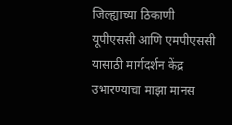जिल्ह्याच्या ठिकाणी यूपीएससी आणि एमपीएससी यासाठी मार्गदर्शन केंद्र उभारण्याचा माझा मानस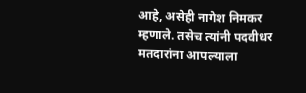आहे, असेही नागेश निमकर म्हणाले. तसेच त्यांनी पदवीधर मतदारांना आपल्याला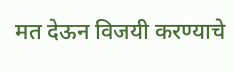मत देऊन विजयी करण्याचे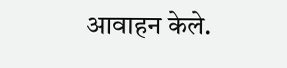आवाहन केले.